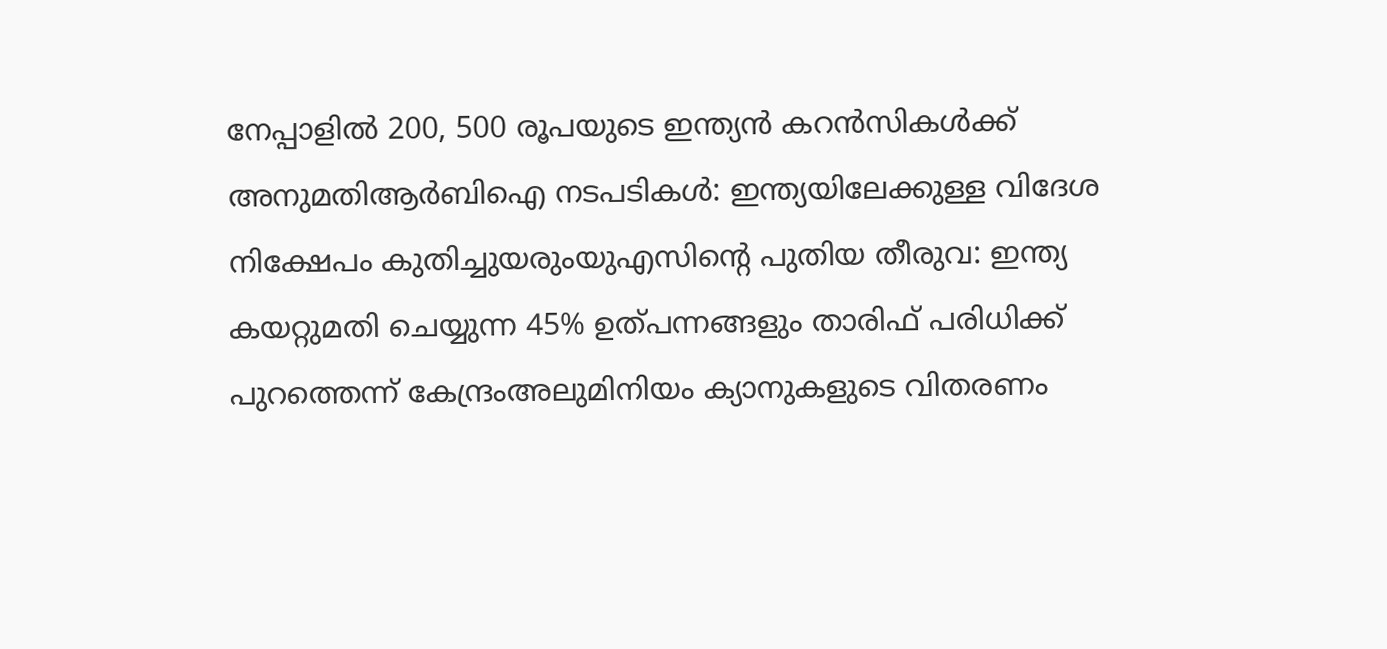നേപ്പാളിൽ 200, 500 രൂപയുടെ ഇന്ത്യൻ കറൻസികൾക്ക് അനുമതിആര്‍ബിഐ നടപടികള്‍: ഇന്ത്യയിലേക്കുള്ള വിദേശ നിക്ഷേപം കുതിച്ചുയരുംയുഎസിന്റെ പുതിയ തീരുവ: ഇന്ത്യ കയറ്റുമതി ചെയ്യുന്ന 45% ഉത്പന്നങ്ങളും താരിഫ് പരിധിക്ക് പുറത്തെന്ന് കേന്ദ്രംഅലുമിനിയം ക്യാനുകളുടെ വിതരണം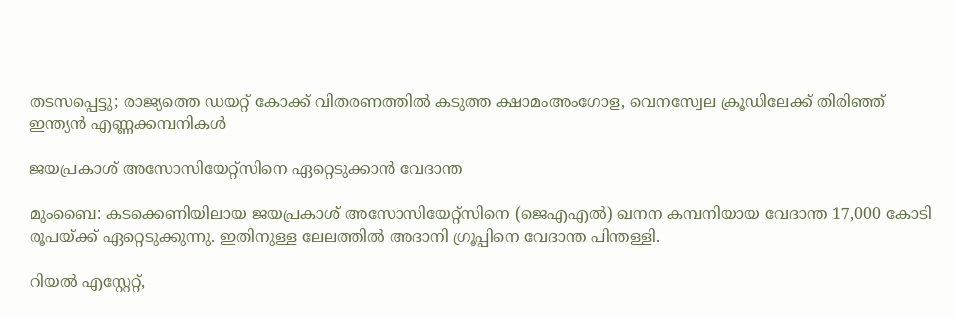തടസപ്പെട്ടു; രാജ്യത്തെ ഡയറ്റ് കോക്ക് വിതരണത്തില്‍ കടുത്ത ക്ഷാമംഅംഗോള, വെനസ്വേല ക്രൂഡിലേക്ക് തിരിഞ്ഞ് ഇന്ത്യൻ എണ്ണക്കമ്പനികൾ

ജയപ്രകാശ് അസോസിയേറ്റ്‌സിനെ ഏറ്റെടുക്കാന്‍ വേദാന്ത

മുംബൈ: കടക്കെണിയിലായ ജയപ്രകാശ് അസോസിയേറ്റ്സിനെ (ജെഎഎല്‍) ഖനന കമ്പനിയായ വേദാന്ത 17,000 കോടി രൂപയ്ക്ക് ഏറ്റെടുക്കുന്നു. ഇതിനുള്ള ലേലത്തില്‍ അദാനി ഗ്രൂപ്പിനെ വേദാന്ത പിന്തള്ളി.

റിയല്‍ എസ്റ്റേറ്റ്,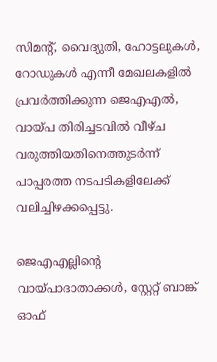സിമന്റ്, വൈദ്യുതി, ഹോട്ടലുകള്‍, റോഡുകള്‍ എന്നീ മേഖലകളില്‍ പ്രവര്‍ത്തിക്കുന്ന ജെഎഎല്‍, വായ്പ തിരിച്ചടവില്‍ വീഴ്ച വരുത്തിയതിനെത്തുടര്‍ന്ന് പാപ്പരത്ത നടപടികളിലേക്ക് വലിച്ചിഴക്കപ്പെട്ടു.

ജെഎഎല്ലിന്റെ വായ്പാദാതാക്കള്‍, സ്റ്റേറ്റ് ബാങ്ക് ഓഫ്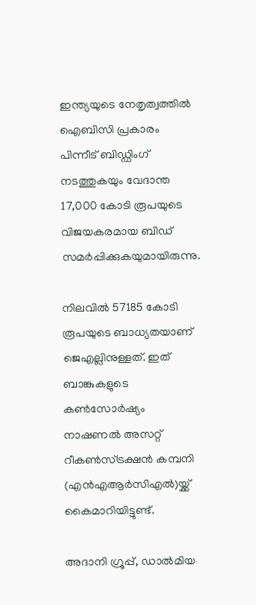ഇന്ത്യയുടെ നേതൃത്വത്തില്‍ ഐബിസി പ്രകാരം പിന്നീട് ബിഡ്ഡിംഗ് നടത്തുകയും വേദാന്ത 17,000 കോടി രൂപയുടെ വിജയകരമായ ബിഡ് സമര്‍പ്പിക്കുകയുമായിരുന്നു.

നിലവില്‍ 57185 കോടി രൂപയുടെ ബാധ്യതയാണ് ജെഎല്ലിനുള്ളത്. ഇത് ബാങ്കുകളുടെ കണ്‍സോര്‍ഷ്യം നാഷണല്‍ അസറ്റ് റീകണ്‍സ്ട്രക്ഷന്‍ കമ്പനി (എന്‍എആര്‍സിഎല്‍)യ്ക്ക് കൈമാറിയിട്ടുണ്ട്.

അദാനി ഗ്രൂപ്പ്, ഡാല്‍മിയ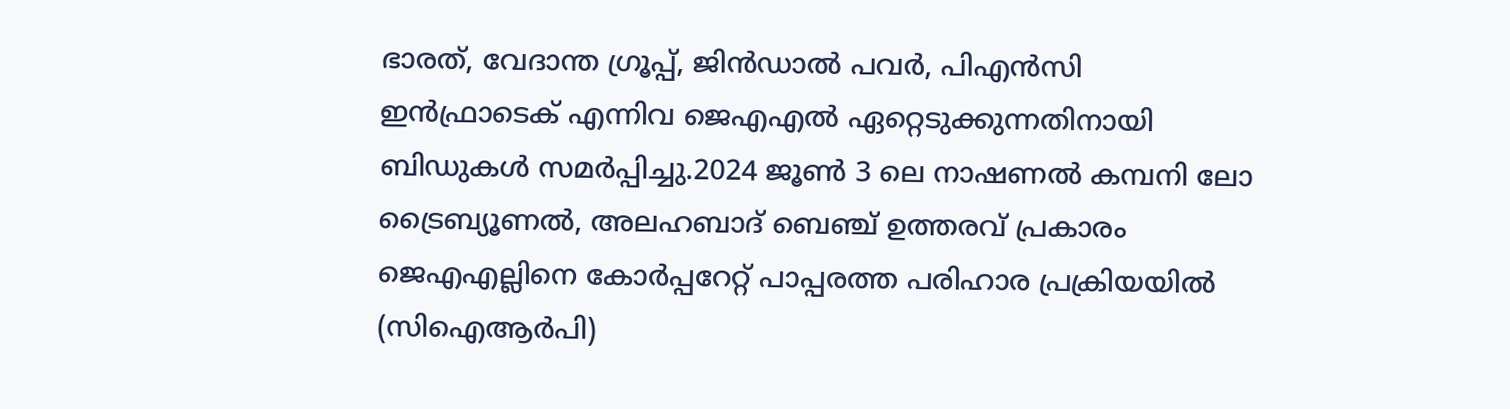ഭാരത്, വേദാന്ത ഗ്രൂപ്പ്, ജിന്‍ഡാല്‍ പവര്‍, പിഎന്‍സി ഇന്‍ഫ്രാടെക് എന്നിവ ജെഎഎല്‍ ഏറ്റെടുക്കുന്നതിനായി ബിഡുകള്‍ സമര്‍പ്പിച്ചു.2024 ജൂണ്‍ 3 ലെ നാഷണല്‍ കമ്പനി ലോ ട്രൈബ്യൂണല്‍, അലഹബാദ് ബെഞ്ച് ഉത്തരവ് പ്രകാരം ജെഎഎല്ലിനെ കോര്‍പ്പറേറ്റ് പാപ്പരത്ത പരിഹാര പ്രക്രിയയില്‍ (സിഐആര്‍പി)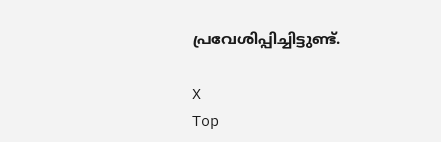പ്രവേശിപ്പിച്ചിട്ടുണ്ട്.

X
Top